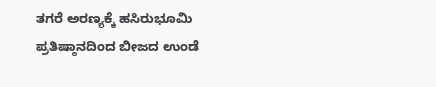ತಗರೆ ಅರಣ್ಯಕ್ಕೆ ಹಸಿರುಭೂಮಿ ಪ್ರತಿಷ್ಠಾನದಿಂದ ಬೀಜದ ಉಂಡೆ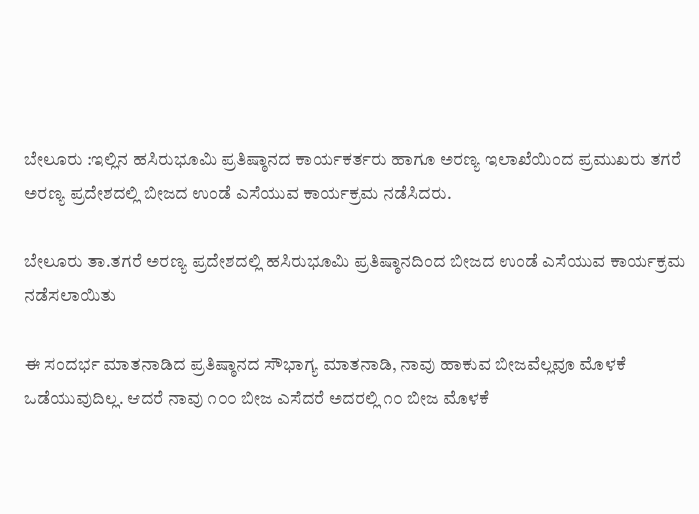ಬೇಲೂರು :ಇಲ್ಲಿನ ಹಸಿರುಭೂಮಿ ಪ್ರತಿಷ್ಠಾನದ ಕಾರ್ಯಕರ್ತರು ಹಾಗೂ ಅರಣ್ಯ ಇಲಾಖೆಯಿಂದ ಪ್ರಮುಖರು ತಗರೆ ಅರಣ್ಯ ಪ್ರದೇಶದಲ್ಲಿ ಬೀಜದ ಉಂಡೆ ಎಸೆಯುವ ಕಾರ್ಯಕ್ರಮ ನಡೆಸಿದರು.

ಬೇಲೂರು ತಾ.ತಗರೆ ಅರಣ್ಯ ಪ್ರದೇಶದಲ್ಲಿ ಹಸಿರುಭೂಮಿ ಪ್ರತಿಷ್ಠಾನದಿಂದ ಬೀಜದ ಉಂಡೆ ಎಸೆಯುವ ಕಾರ್ಯಕ್ರಮ ನಡೆಸಲಾಯಿತು

ಈ ಸಂದರ್ಭ ಮಾತನಾಡಿದ ಪ್ರತಿಷ್ಠಾನದ ಸೌಭಾಗ್ಯ ಮಾತನಾಡಿ, ನಾವು ಹಾಕುವ ಬೀಜವೆಲ್ಲವೂ ಮೊಳಕೆ ಒಡೆಯುವುದಿಲ್ಲ. ಆದರೆ ನಾವು ೧೦೦ ಬೀಜ ಎಸೆದರೆ ಅದರಲ್ಲಿ ೧೦ ಬೀಜ ಮೊಳಕೆ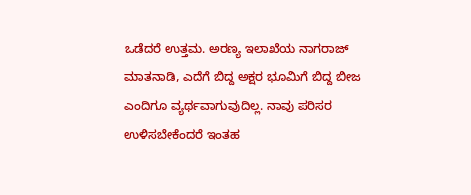ಒಡೆದರೆ ಉತ್ತಮ. ಅರಣ್ಯ ಇಲಾಖೆಯ ನಾಗರಾಜ್ ಮಾತನಾಡಿ, ಎದೆಗೆ ಬಿದ್ದ ಅಕ್ಷರ ಭೂಮಿಗೆ ಬಿದ್ದ ಬೀಜ ಎಂದಿಗೂ ವ್ಯರ್ಥವಾಗುವುದಿಲ್ಲ. ನಾವು ಪರಿಸರ ಉಳಿಸಬೇಕೆಂದರೆ ಇಂತಹ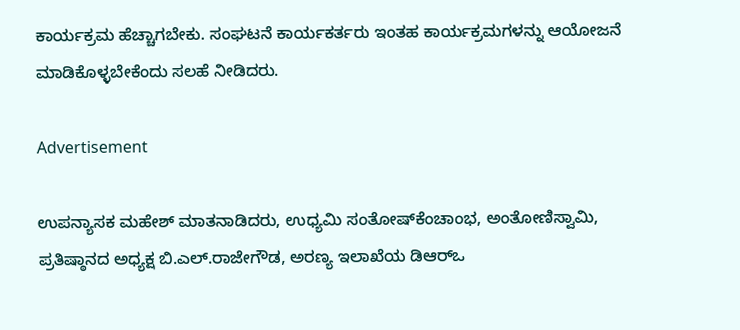ಕಾರ್ಯಕ್ರಮ ಹೆಚ್ಚಾಗಬೇಕು. ಸಂಘಟನೆ ಕಾರ್ಯಕರ್ತರು ಇಂತಹ ಕಾರ್ಯಕ್ರಮಗಳನ್ನು ಆಯೋಜನೆ ಮಾಡಿಕೊಳ್ಳಬೇಕೆಂದು ಸಲಹೆ ನೀಡಿದರು.

Advertisement

ಉಪನ್ಯಾಸಕ ಮಹೇಶ್ ಮಾತನಾಡಿದರು, ಉಧ್ಯಮಿ ಸಂತೋಷ್‌ಕೆಂಚಾಂಭ, ಅಂತೋಣಿಸ್ವಾಮಿ, ಪ್ರತಿಷ್ಠಾನದ ಅಧ್ಯಕ್ಷ ಬಿ.ಎಲ್.ರಾಜೇಗೌಡ, ಅರಣ್ಯ ಇಲಾಖೆಯ ಡಿಆರ್‌ಒ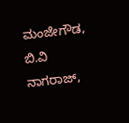ಮಂಜೇಗೌಡ, ಬಿ.ವಿ ನಾಗರಾಜ್,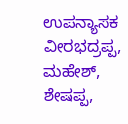ಉಪನ್ಯಾಸಕ ವೀರಭದ್ರಪ್ಪ, ಮಹೇಶ್, ಶೇಷಪ್ಪ,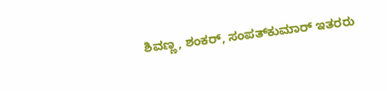ಶಿವಣ್ಣ, ಶಂಕರ್, ಸಂಪತ್‌ಕುಮಾರ್ ಇತರರು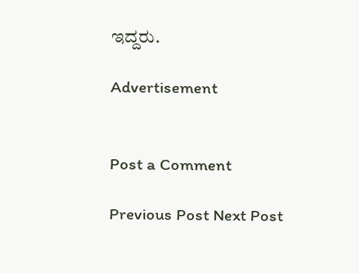ಇದ್ದರು.

Advertisement


Post a Comment

Previous Post Next Post